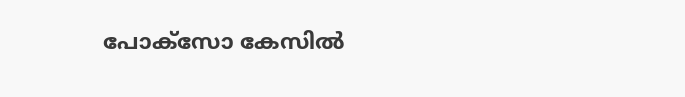പോക്സോ കേസിൽ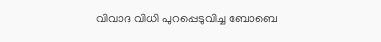വിവാദ വിധി പുറപ്പെടുവിച്ച ബോബെ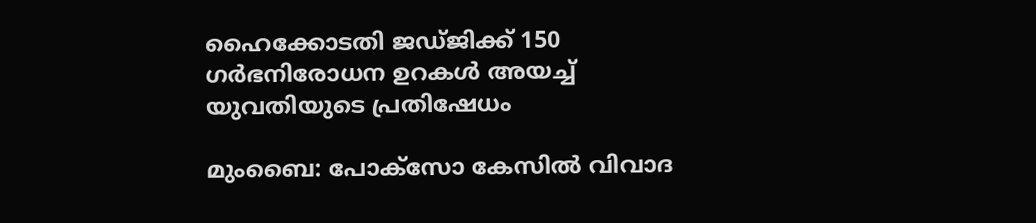ഹൈക്കോടതി ജഡ്ജിക്ക് 150 ഗർഭനിരോധന ഉറകൾ അയച്ച് യുവതിയുടെ പ്രതിഷേധം

മുംബൈ: പോക്സോ കേസിൽ വിവാദ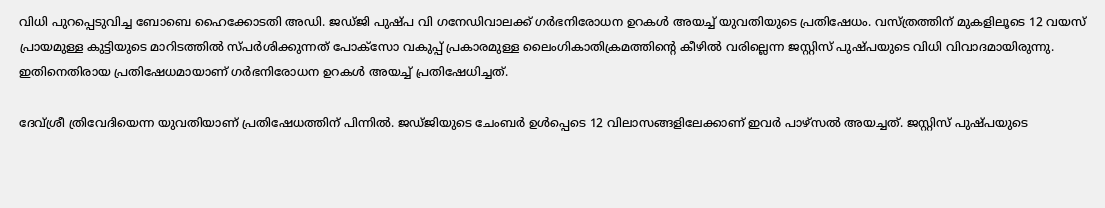വിധി പുറപ്പെടുവിച്ച ബോബെ ഹൈക്കോടതി അഡി. ജഡ്ജി പുഷ്പ വി ഗനേഡിവാലക്ക് ഗർഭനിരോധന ഉറകൾ അയച്ച് യുവതിയുടെ പ്രതിഷേധം. വസ്ത്രത്തിന് മുകളിലൂടെ 12 വയസ് പ്രായമുള്ള കുട്ടിയുടെ മാറിടത്തില്‍ സ്പര്‍ശിക്കുന്നത്‌ പോക്‌സോ വകുപ്പ് പ്രകാരമുള്ള ലൈംഗികാതിക്രമത്തിന്‍റെ കീഴില്‍ വരില്ലെന്ന ജസ്റ്റിസ് പുഷ്പയുടെ വിധി വിവാദമായിരുന്നു. ഇതിനെതിരായ പ്രതിഷേധമായാണ് ഗർഭനിരോധന ഉറകൾ അയച്ച് പ്രതിഷേധിച്ചത്.

ദേവ്ശ്രീ ത്രിവേദിയെന്ന യുവതിയാണ് പ്രതിഷേധത്തിന് പിന്നിൽ. ജഡ്ജിയുടെ ചേംബർ ഉൾപ്പെടെ 12 വിലാസങ്ങളിലേക്കാണ് ഇവർ പാഴ്സൽ അയച്ചത്. ജസ്റ്റിസ് പുഷ്പയുടെ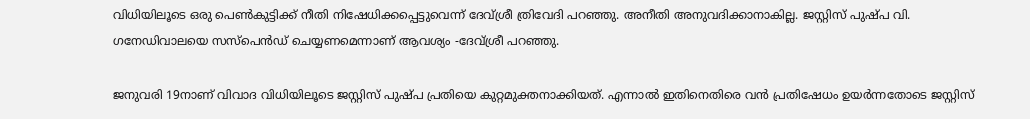വിധിയിലൂടെ ഒരു പെൺകുട്ടിക്ക് നീതി നിഷേധിക്കപ്പെട്ടുവെന്ന് ദേവ്ശ്രീ ത്രിവേദി പറഞ്ഞു. അനീതി അനുവദിക്കാനാകില്ല. ജസ്റ്റിസ് പുഷ്പ വി. ഗനേഡിവാലയെ സസ്പെൻഡ് ചെയ്യണമെന്നാണ് ആവശ്യം -ദേവ്ശ്രീ പറഞ്ഞു.

ജനുവരി 19നാണ് വിവാദ വിധിയിലൂടെ ജസ്റ്റിസ് പുഷ്പ പ്രതിയെ കുറ്റമുക്തനാക്കിയത്. എന്നാൽ ഇതിനെതിരെ വൻ പ്രതിഷേധം ഉയർന്നതോടെ ജസ്റ്റിസ്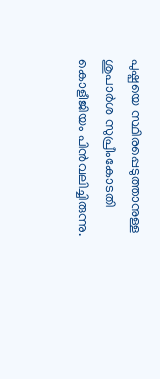പുഷ്പയെ സ്ഥിരപ്പെടുത്താനുള്ള ശുപാര്‍ശ സുപ്രീംകോടതി കൊളീജിയം പിന്‍വലിച്ചിരുന്നു.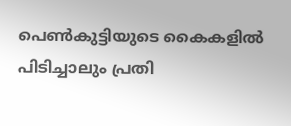പെൺകുട്ടിയുടെ കൈകളിൽ പിടിച്ചാലും പ്രതി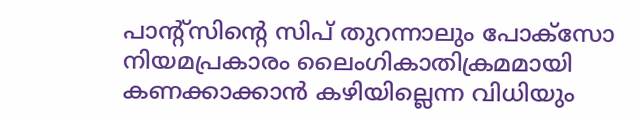പാന്‍റ്സിന്‍റെ സിപ് തുറന്നാലും പോക്സോ നിയമപ്രകാരം ലൈംഗികാതിക്രമമായി കണക്കാക്കാൻ കഴിയില്ലെന്ന വിധിയും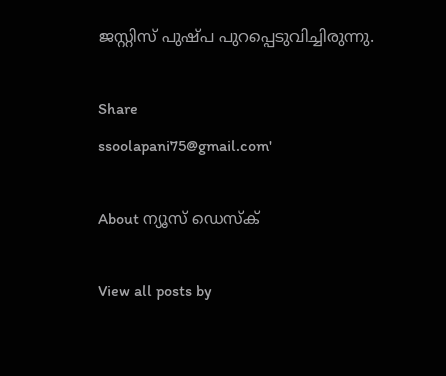ജസ്റ്റിസ് പുഷ്പ പുറപ്പെടുവിച്ചിരുന്നു.

Share
ssoolapani75@gmail.com'

About ന്യൂസ് ഡെസ്ക്

View all posts by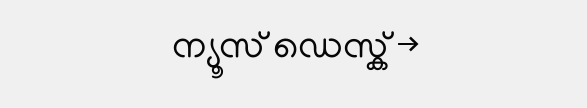ന്യൂസ് ഡെസ്ക് →